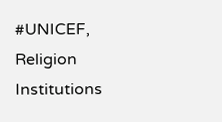#UNICEF, Religion Institutions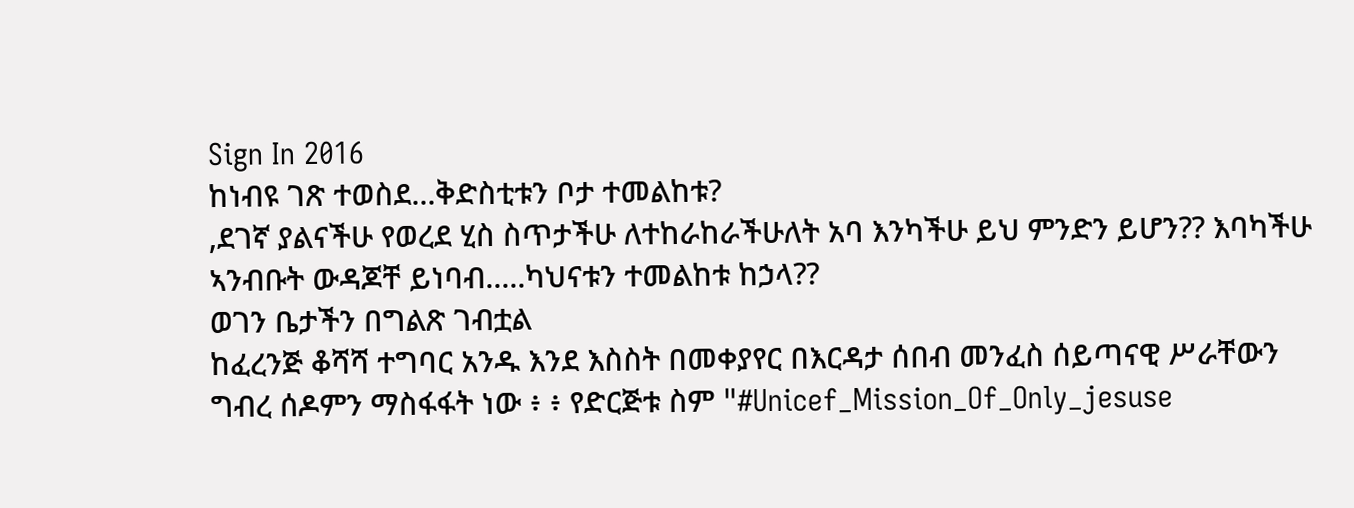Sign In 2016
ከነብዩ ገጽ ተወስደ...ቅድስቲቱን ቦታ ተመልከቱ?
,ደገኛ ያልናችሁ የወረደ ሂስ ስጥታችሁ ለተከራከራችሁለት አባ እንካችሁ ይህ ምንድን ይሆን?? እባካችሁ ኣንብቡት ውዳጆቸ ይነባብ.....ካህናቱን ተመልከቱ ከኃላ??
ወገን ቤታችን በግልጽ ገብቷል
ከፈረንጅ ቆሻሻ ተግባር አንዱ እንደ እስስት በመቀያየር በእርዳታ ሰበብ መንፈስ ሰይጣናዊ ሥራቸውን ግብረ ሰዶምን ማስፋፋት ነው ፥ ፥ የድርጅቱ ስም "#Unicef_Mission_Of_Only_jesuse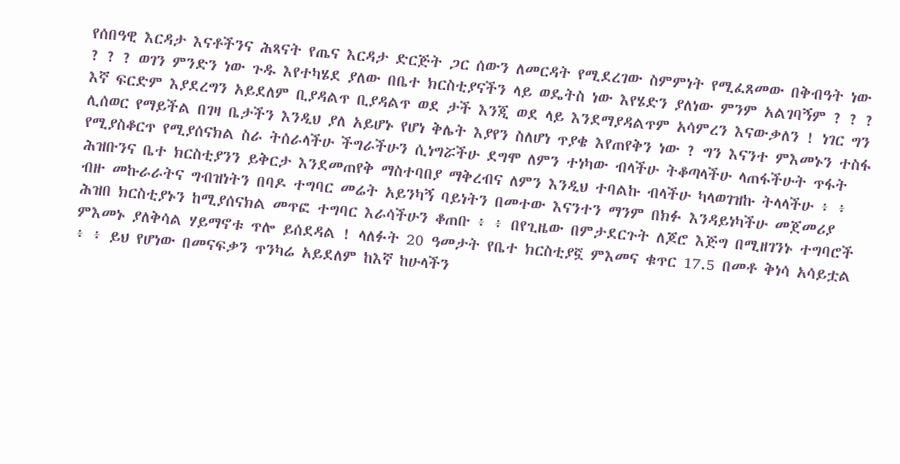የሰበዓዊ እርዳታ እናቶችንና ሕጻናት የጤና እርዳታ ድርጅት ጋር ሰውን ለመርዳት የሚደረገው ስምምነት የሚፈጸመው በቅብዓት ነው ? ? ? ወገን ምንድን ነው ጉዱ እየተካሄደ ያለው በቤተ ክርስቲያናችን ላይ ወዴትስ ነው እየሄድን ያለነው ምንም አልገባኝም ? ? ? እኛ ፍርድም እያደረግን አይደለም ቢያዳልጥ ቢያዳልጥ ወደ ታች እንጂ ወደ ላይ እንደማያዳልጥም አሳምረን እናውቃለን ! ነገር ግን ሊሰወር የማይችል በገዛ ቤታችን እንዲህ ያለ አይሆኑ የሆነ ቅሌት እያየን ስለሆነ ጥያቄ እየጠየቅን ነው ? ግን እናንተ ምእመኑን ተስፋ የሚያስቆርጥ የሚያሰናክል ስራ ትሰራላችሁ ችግራችሁን ሲነግሯችሁ ደግሞ ለምን ተነካው ብላችሁ ትቆጣላችሁ ላጠፋችሁት ጥፋት ሕዝቡንና ቤተ ክርስቲያንን ይቅርታ እንደመጠየቅ ማስተባበያ ማቅረብና ለምን እንዲህ ተባልኩ ብላችሁ ካላወገዝኩ ትላላችሁ ፥ ፥ ብዙ መኩራራትና ግብዝነትን በባዶ ተግባር መሬት አይንካኝ ባይነትን በመተው እናንተን ማንም በክፉ እንዳይነካችሁ መጀመሪያ ሕዝበ ክርስቲያኑን ከሚያሰናክል መጥፎ ተግባር እራሳችሁን ቆጠቡ ፥ ፥ በየጊዜው በምታደርጉት ለጆሮ እጅግ በሚዘገንኑ ተግባሮች ምእመኑ ያለቅሳል ሃይማኖቱ ጥሎ ይሰደዳል ! ላለፉት 20 ዓመታት የቤተ ክርስቲያኟ ምእመና ቁጥር 17.5 በመቶ ቅነሳ አሳይቷል ፥ ፥ ይህ የሆነው በመናፍቃን ጥንካሬ አይደለም ከእኛ ከሁላችን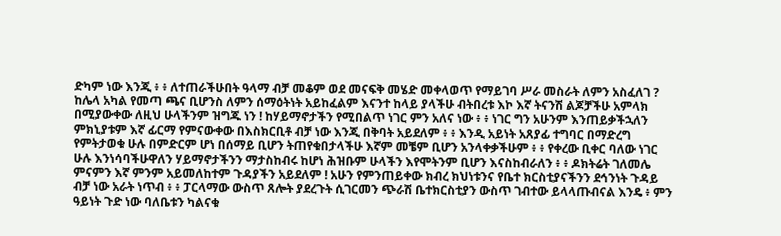ድካም ነው እንጂ ፥ ፥ ለተጠራችሁበት ዓላማ ብቻ መቆም ወደ መናፍቅ መሄድ መቀላወጥ የማይገባ ሥራ መስራት ለምን አስፈለገ ? ከሌላ አካል የመጣ ጫና ቢሆንስ ለምን ሰማዕትነት አይከፈልም እናንተ ከላይ ያላችሁ ብትበረቱ እኮ እኛ ትናንሽ ልጆቻችሁ አምላክ በሚያውቀው ለዚህ ሁላችንም ዝግጁ ነን ! ከሃይማኖታችን የሚበልጥ ነገር ምን አለና ነው ፥ ፥ ነገር ግን አሁንም እንጠይቃችኋለን ምክኒያቱም እኛ ፊርማ የምናውቀው በእስክርቢቶ ብቻ ነው እንጂ በቅባት አይደለም ፥ ፥ እንዲ አይነት አጸያፊ ተግባር በማድረግ የምትታወቁ ሁሉ በምድርም ሆነ በሰማይ ቢሆን ትጠየቁበታላችሁ እኛም መቼም ቢሆን አንላቀቃችሁም ፥ ፥ የቀረው ቢቀር ባለው ነገር ሁሉ እንነሳባችሁዋለን ሃይማኖታችንን ማታስከብሩ ከሆነ ሕዝቡም ሁላችን እየሞትንም ቢሆን እናስከብራለን ፥ ፥ ዶክትሬት ገለመሌ ምናምን እኛ ምንም አይመለከተም ጉዳያችን አይደለም ! አሁን የምንጠይቀው ክብረ ክህነቱንና የቤተ ክርስቲያናችንን ደኅንነት ጉዳይ ብቻ ነው አራት ነጥብ ፥ ፥ ፓርላማው ውስጥ ጸሎት ያደረጉት ሲገርመን ጭራሽ ቤተክርስቲያን ውስጥ ገብተው ይላላጡብናል እንዴ ፥ ምን ዓይነት ጉድ ነው ባለቤቱን ካልናቁ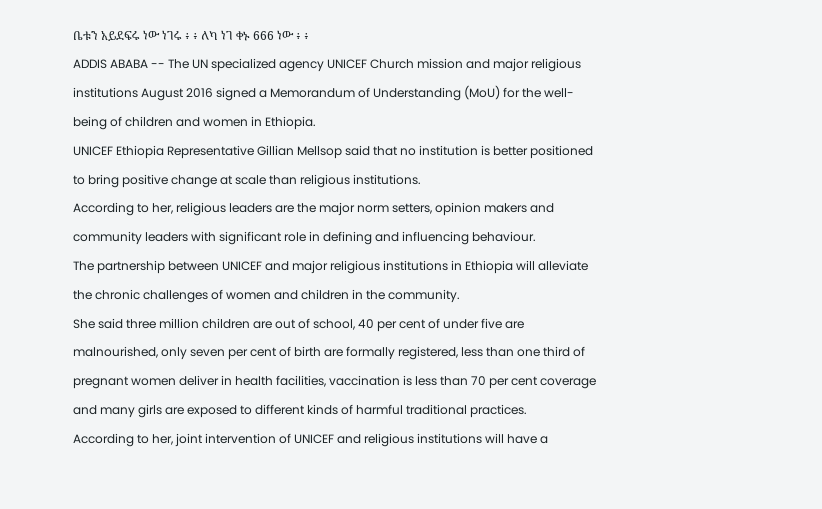ቤቱን አይደፍሩ ነው ነገሩ ፥ ፥ ለካ ነገ ቀኑ 666 ነው ፥ ፥
ADDIS ABABA -- The UN specialized agency UNICEF Church mission and major religious institutions August 2016 signed a Memorandum of Understanding (MoU) for the well-being of children and women in Ethiopia.
UNICEF Ethiopia Representative Gillian Mellsop said that no institution is better positioned to bring positive change at scale than religious institutions.
According to her, religious leaders are the major norm setters, opinion makers and community leaders with significant role in defining and influencing behaviour.
The partnership between UNICEF and major religious institutions in Ethiopia will alleviate the chronic challenges of women and children in the community.
She said three million children are out of school, 40 per cent of under five are malnourished, only seven per cent of birth are formally registered, less than one third of pregnant women deliver in health facilities, vaccination is less than 70 per cent coverage and many girls are exposed to different kinds of harmful traditional practices.
According to her, joint intervention of UNICEF and religious institutions will have a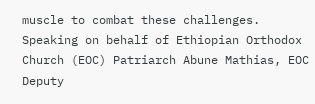muscle to combat these challenges.
Speaking on behalf of Ethiopian Orthodox Church (EOC) Patriarch Abune Mathias, EOC Deputy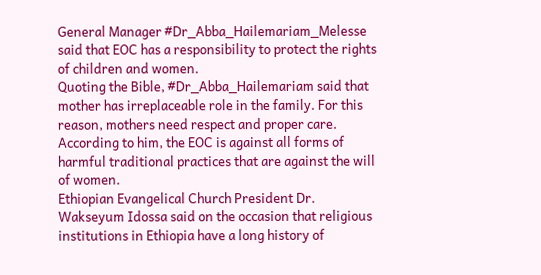General Manager #Dr_Abba_Hailemariam_Melesse said that EOC has a responsibility to protect the rights of children and women.
Quoting the Bible, #Dr_Abba_Hailemariam said that mother has irreplaceable role in the family. For this reason, mothers need respect and proper care.
According to him, the EOC is against all forms of harmful traditional practices that are against the will of women.
Ethiopian Evangelical Church President Dr. Wakseyum Idossa said on the occasion that religious institutions in Ethiopia have a long history of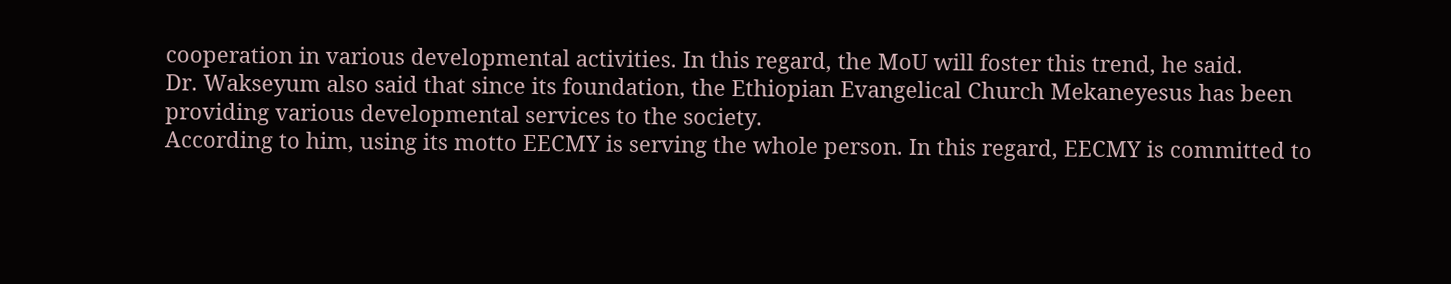cooperation in various developmental activities. In this regard, the MoU will foster this trend, he said.
Dr. Wakseyum also said that since its foundation, the Ethiopian Evangelical Church Mekaneyesus has been providing various developmental services to the society.
According to him, using its motto EECMY is serving the whole person. In this regard, EECMY is committed to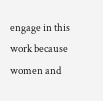engage in this work because women and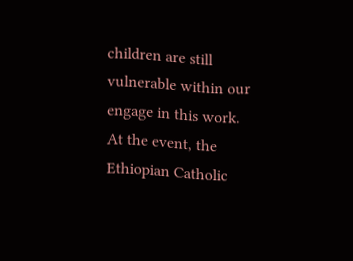children are still vulnerable within our engage in this work.
At the event, the Ethiopian Catholic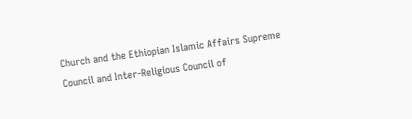Church and the Ethiopian Islamic Affairs Supreme Council and Inter-Religious Council of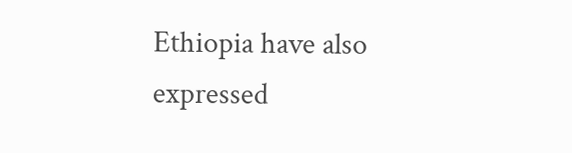Ethiopia have also expressed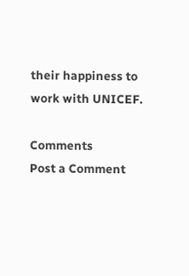their happiness to work with UNICEF.

Comments
Post a Comment